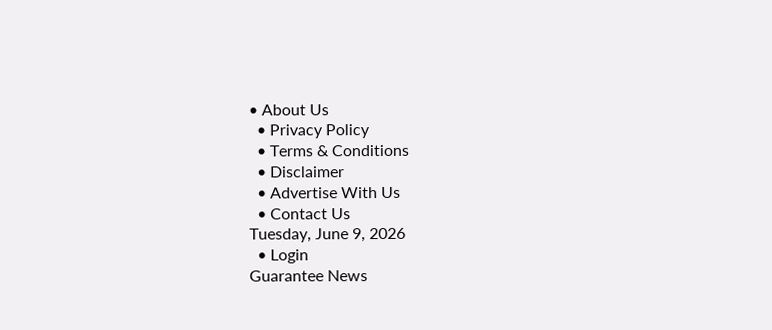• About Us
  • Privacy Policy
  • Terms & Conditions
  • Disclaimer
  • Advertise With Us
  • Contact Us
Tuesday, June 9, 2026
  • Login
Guarantee News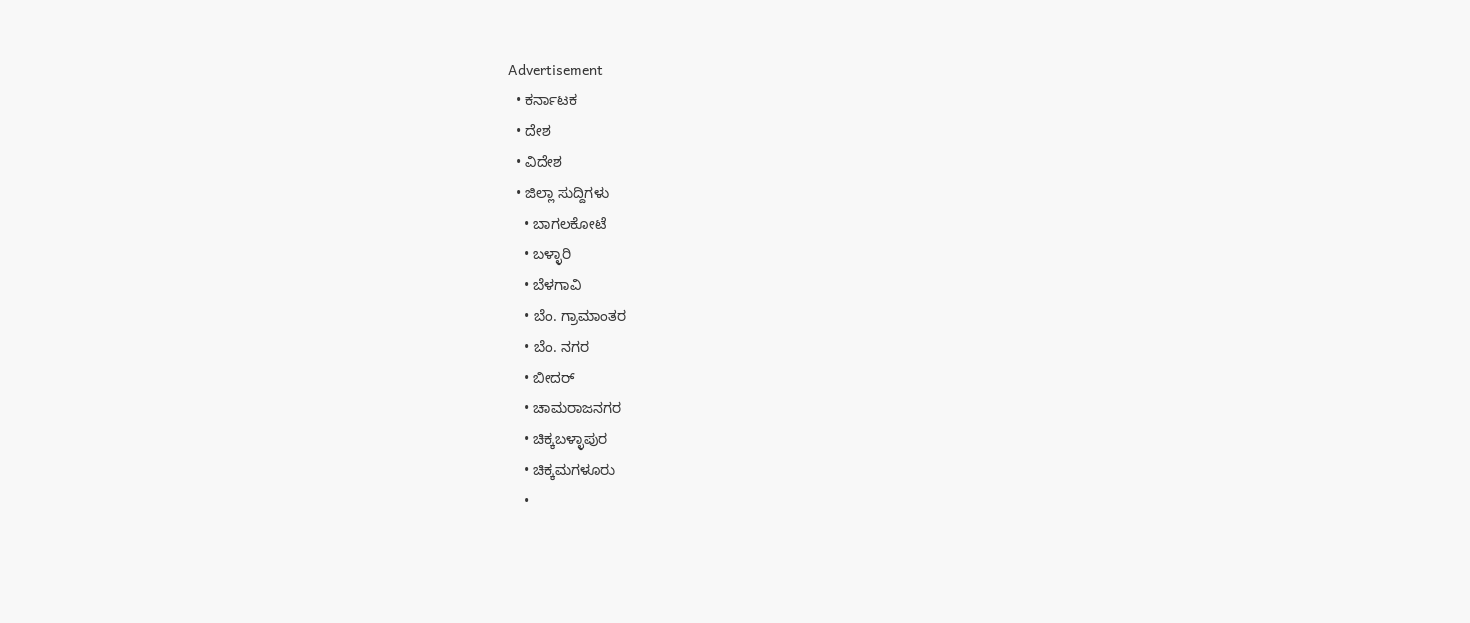Advertisement
  • ಕರ್ನಾಟಕ
  • ದೇಶ
  • ವಿದೇಶ
  • ಜಿಲ್ಲಾ ಸುದ್ದಿಗಳು
    • ಬಾಗಲಕೋಟೆ
    • ಬಳ್ಳಾರಿ
    • ಬೆಳಗಾವಿ
    • ಬೆಂ. ಗ್ರಾಮಾಂತರ
    • ಬೆಂ. ನಗರ
    • ಬೀದರ್
    • ಚಾಮರಾಜನಗರ
    • ಚಿಕ್ಕಬಳ್ಳಾಪುರ
    • ಚಿಕ್ಕಮಗಳೂರು
    •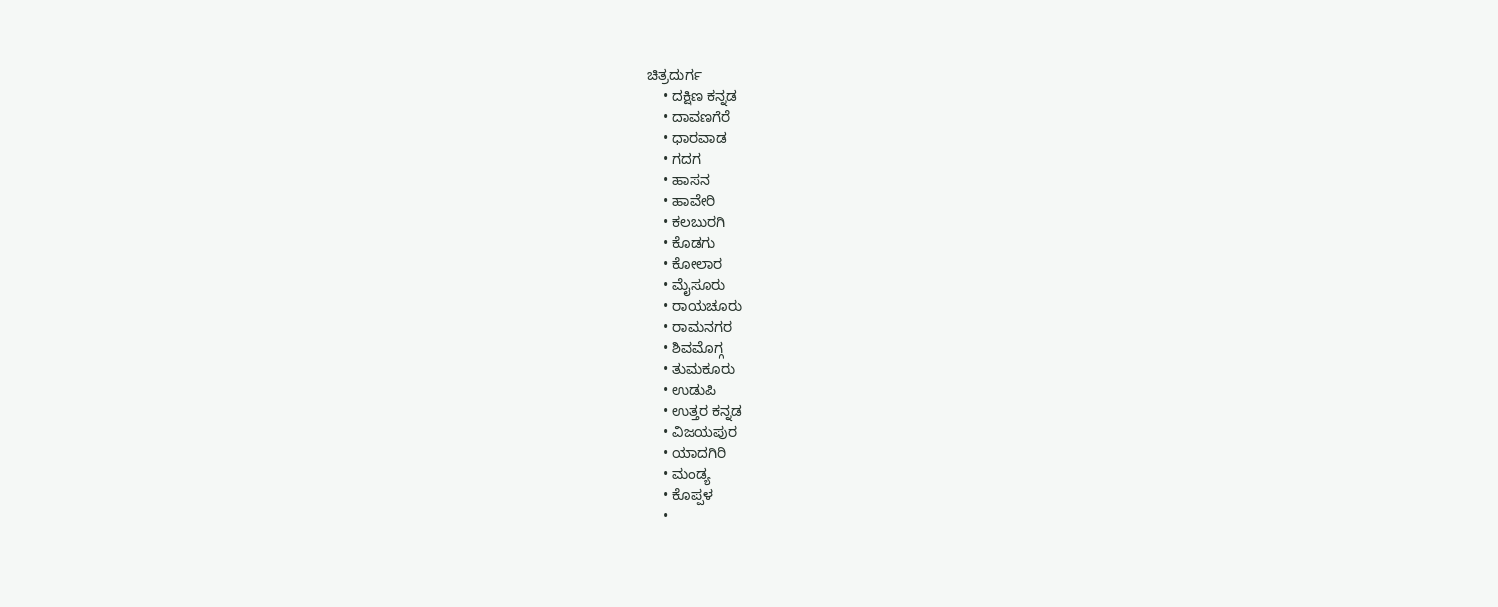ಚಿತ್ರದುರ್ಗ
    • ದಕ್ಷಿಣ ಕನ್ನಡ
    • ದಾವಣಗೆರೆ
    • ಧಾರವಾಡ
    • ಗದಗ
    • ಹಾಸನ
    • ಹಾವೇರಿ
    • ಕಲಬುರಗಿ
    • ಕೊಡಗು
    • ಕೋಲಾರ
    • ಮೈಸೂರು
    • ರಾಯಚೂರು
    • ರಾಮನಗರ
    • ಶಿವಮೊಗ್ಗ
    • ತುಮಕೂರು
    • ಉಡುಪಿ
    • ಉತ್ತರ ಕನ್ನಡ
    • ವಿಜಯಪುರ
    • ಯಾದಗಿರಿ
    • ಮಂಡ್ಯ
    • ಕೊಪ್ಪಳ
    •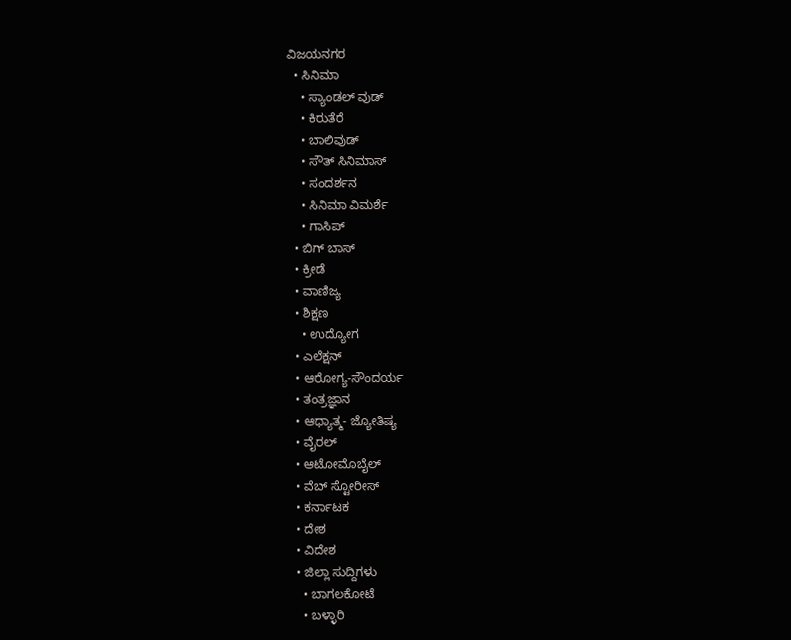ವಿಜಯನಗರ
  • ಸಿನಿಮಾ
    • ಸ್ಯಾಂಡಲ್ ವುಡ್
    • ಕಿರುತೆರೆ
    • ಬಾಲಿವುಡ್
    • ಸೌತ್ ಸಿನಿಮಾಸ್
    • ಸಂದರ್ಶನ
    • ಸಿನಿಮಾ ವಿಮರ್ಶೆ
    • ಗಾಸಿಪ್
  • ಬಿಗ್ ಬಾಸ್
  • ಕ್ರೀಡೆ
  • ವಾಣಿಜ್ಯ
  • ಶಿಕ್ಷಣ
    • ಉದ್ಯೋಗ
  • ಎಲೆಕ್ಷನ್
  • ಆರೋಗ್ಯ-ಸೌಂದರ್ಯ
  • ತಂತ್ರಜ್ಞಾನ
  • ಆಧ್ಯಾತ್ಮ- ಜ್ಯೋತಿಷ್ಯ
  • ವೈರಲ್
  • ಆಟೋಮೊಬೈಲ್
  • ವೆಬ್ ಸ್ಟೋರೀಸ್
  • ಕರ್ನಾಟಕ
  • ದೇಶ
  • ವಿದೇಶ
  • ಜಿಲ್ಲಾ ಸುದ್ದಿಗಳು
    • ಬಾಗಲಕೋಟೆ
    • ಬಳ್ಳಾರಿ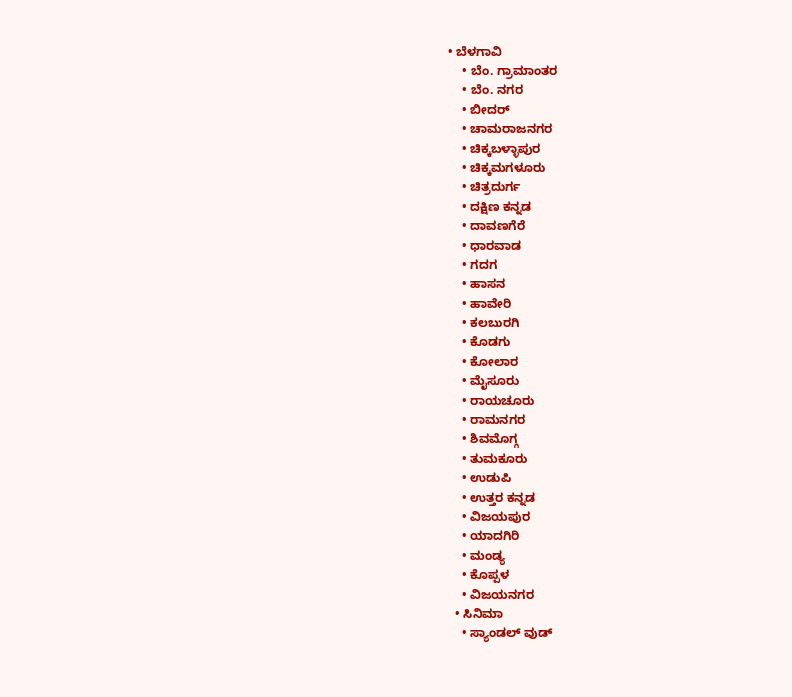• ಬೆಳಗಾವಿ
    • ಬೆಂ. ಗ್ರಾಮಾಂತರ
    • ಬೆಂ. ನಗರ
    • ಬೀದರ್
    • ಚಾಮರಾಜನಗರ
    • ಚಿಕ್ಕಬಳ್ಳಾಪುರ
    • ಚಿಕ್ಕಮಗಳೂರು
    • ಚಿತ್ರದುರ್ಗ
    • ದಕ್ಷಿಣ ಕನ್ನಡ
    • ದಾವಣಗೆರೆ
    • ಧಾರವಾಡ
    • ಗದಗ
    • ಹಾಸನ
    • ಹಾವೇರಿ
    • ಕಲಬುರಗಿ
    • ಕೊಡಗು
    • ಕೋಲಾರ
    • ಮೈಸೂರು
    • ರಾಯಚೂರು
    • ರಾಮನಗರ
    • ಶಿವಮೊಗ್ಗ
    • ತುಮಕೂರು
    • ಉಡುಪಿ
    • ಉತ್ತರ ಕನ್ನಡ
    • ವಿಜಯಪುರ
    • ಯಾದಗಿರಿ
    • ಮಂಡ್ಯ
    • ಕೊಪ್ಪಳ
    • ವಿಜಯನಗರ
  • ಸಿನಿಮಾ
    • ಸ್ಯಾಂಡಲ್ ವುಡ್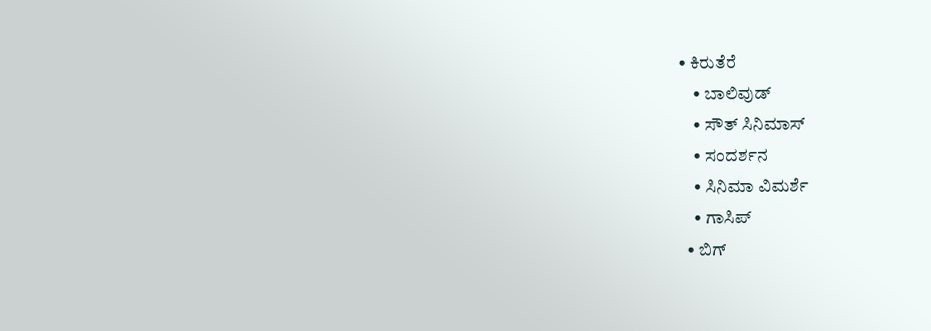• ಕಿರುತೆರೆ
    • ಬಾಲಿವುಡ್
    • ಸೌತ್ ಸಿನಿಮಾಸ್
    • ಸಂದರ್ಶನ
    • ಸಿನಿಮಾ ವಿಮರ್ಶೆ
    • ಗಾಸಿಪ್
  • ಬಿಗ್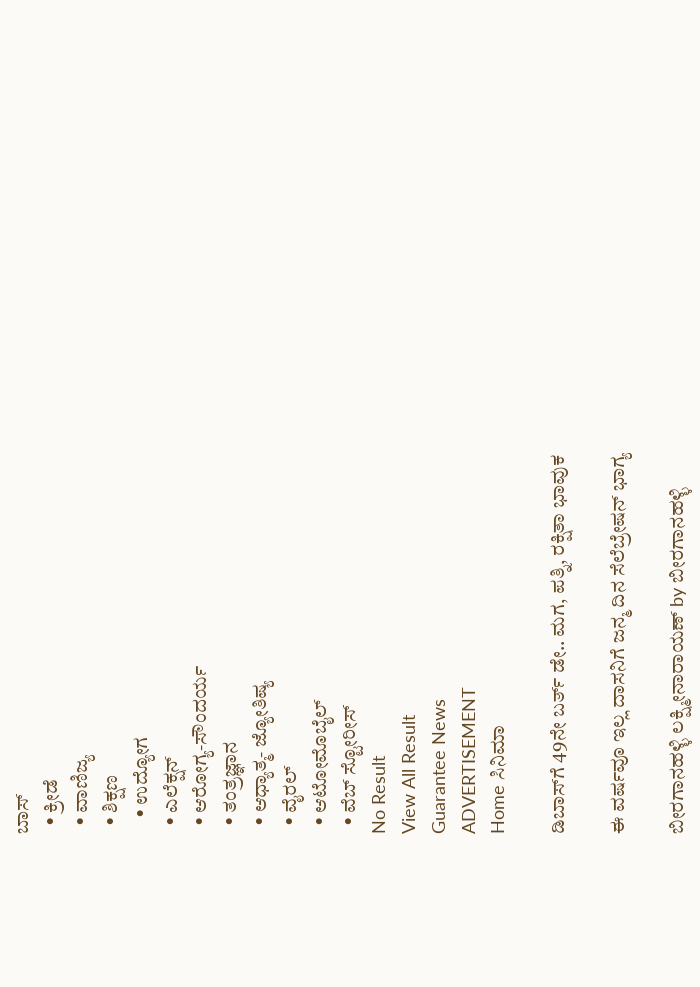ಬಾಸ್
  • ಕ್ರೀಡೆ
  • ವಾಣಿಜ್ಯ
  • ಶಿಕ್ಷಣ
    • ಉದ್ಯೋಗ
  • ಎಲೆಕ್ಷನ್
  • ಆರೋಗ್ಯ-ಸೌಂದರ್ಯ
  • ತಂತ್ರಜ್ಞಾನ
  • ಆಧ್ಯಾತ್ಮ- ಜ್ಯೋತಿಷ್ಯ
  • ವೈರಲ್
  • ಆಟೋಮೊಬೈಲ್
  • ವೆಬ್ ಸ್ಟೋರೀಸ್
No Result
View All Result
Guarantee News
ADVERTISEMENT
Home ಸಿನಿಮಾ

ಡಿಬಾಸ್‌ಗೆ 49ನೇ ಬರ್ತ್ ಡೇ.. ಮಗ, ಪತ್ನಿ, ರಕ್ಷಿತಾ ಭಾವುಕ

ಈ ವರ್ಷವೂ ಇಲ್ಲ ದಾಸನಿಗೆ ಜನ್ಮ ದಿನ ಸೆಲೆಬ್ರೇಷನ್ ಭಾಗ್ಯ

ಬೀರಗಾನಹಳ್ಳಿ ಲಕ್ಷ್ಮೀನಾರಾಯಣ್ by ಬೀರಗಾನಹಳ್ಳಿ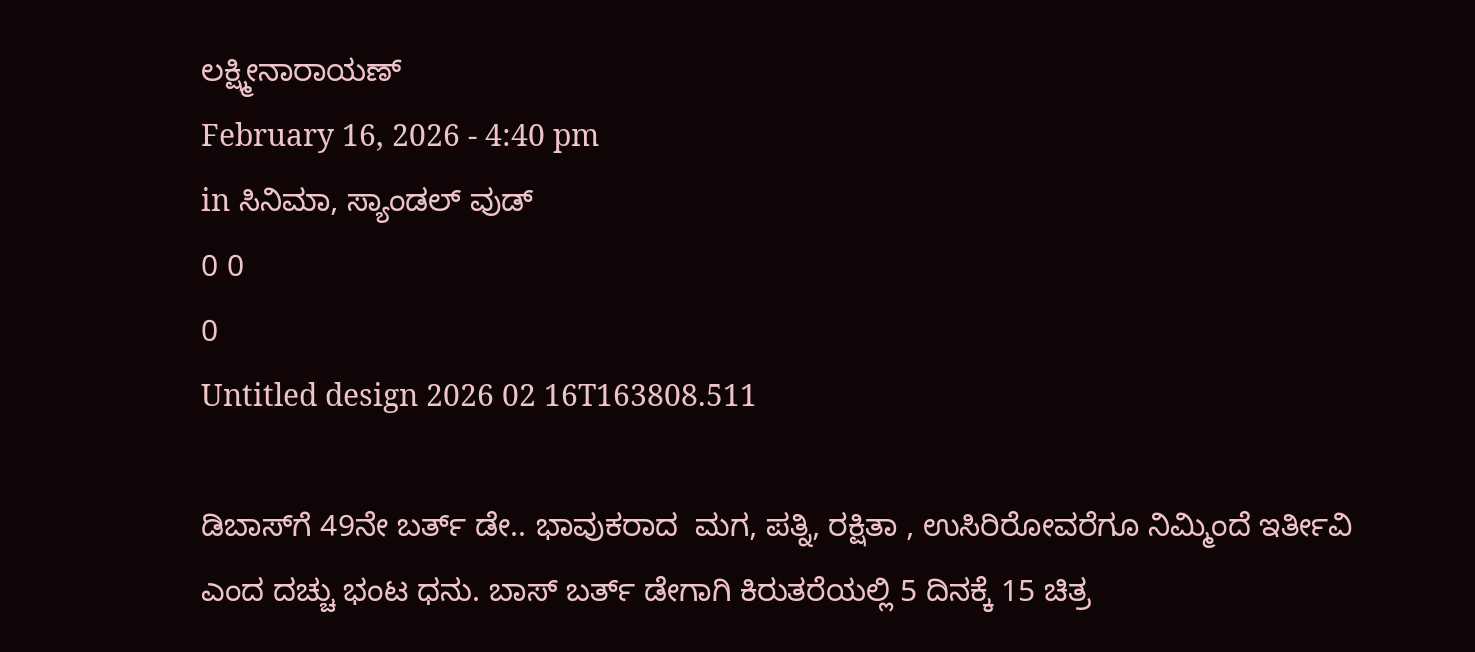ಲಕ್ಷ್ಮೀನಾರಾಯಣ್
February 16, 2026 - 4:40 pm
in ಸಿನಿಮಾ, ಸ್ಯಾಂಡಲ್ ವುಡ್
0 0
0
Untitled design 2026 02 16T163808.511

ಡಿಬಾಸ್‌ಗೆ 49ನೇ ಬರ್ತ್ ಡೇ.. ಭಾವುಕರಾದ  ಮಗ, ಪತ್ನಿ, ರಕ್ಷಿತಾ , ಉಸಿರಿರೋವರೆಗೂ ನಿಮ್ಮಿಂದೆ ಇರ್ತೀವಿ ಎಂದ ದಚ್ಚು ಭಂಟ ಧನು. ಬಾಸ್‌ ಬರ್ತ್‌ ಡೇಗಾಗಿ ಕಿರುತರೆಯಲ್ಲಿ 5 ದಿನಕ್ಕೆ 15 ಚಿತ್ರ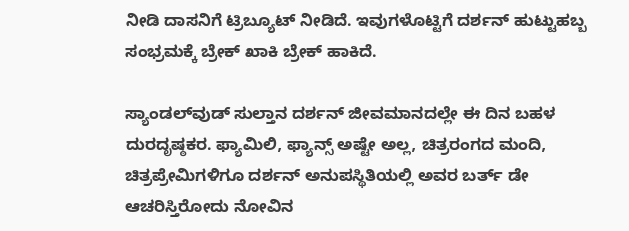ನೀಡಿ ದಾಸನಿಗೆ ಟ್ರಿಬ್ಯೂಟ್ ನೀಡಿದೆ. ಇವುಗಳೊಟ್ಟಿಗೆ ದರ್ಶನ್‌ ಹುಟ್ಟುಹಬ್ಬ ಸಂಭ್ರಮಕ್ಕೆ ಬ್ರೇಕ್‌ ಖಾಕಿ ಬ್ರೇಕ್‌ ಹಾಕಿದೆ.

ಸ್ಯಾಂಡಲ್‌ವುಡ್ ಸುಲ್ತಾನ ದರ್ಶನ್ ಜೀವಮಾನದಲ್ಲೇ ಈ ದಿನ ಬಹಳ ದುರದೃಷ್ಠಕರ. ಫ್ಯಾಮಿಲಿ, ಫ್ಯಾನ್ಸ್ ಅಷ್ಟೇ ಅಲ್ಲ, ಚಿತ್ರರಂಗದ ಮಂದಿ, ಚಿತ್ರಪ್ರೇಮಿಗಳಿಗೂ ದರ್ಶನ್ ಅನುಪಸ್ಥಿತಿಯಲ್ಲಿ ಅವರ ಬರ್ತ್ ಡೇ ಆಚರಿಸ್ತಿರೋದು ನೋವಿನ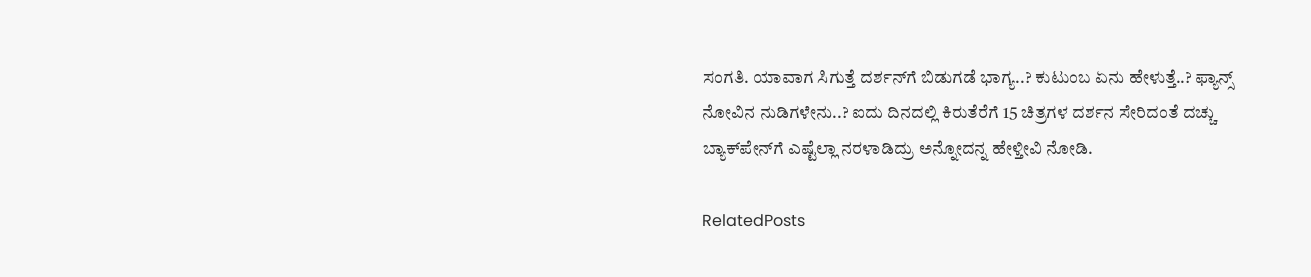ಸಂಗತಿ. ಯಾವಾಗ ಸಿಗುತ್ತೆ ದರ್ಶನ್‌ಗೆ ಬಿಡುಗಡೆ ಭಾಗ್ಯ..? ಕುಟುಂಬ ಏನು ಹೇಳುತ್ತೆ..? ಫ್ಯಾನ್ಸ್ ನೋವಿನ ನುಡಿಗಳೇನು..? ಐದು ದಿನದಲ್ಲಿ ಕಿರುತೆರೆಗೆ 15 ಚಿತ್ರಗಳ ದರ್ಶನ ಸೇರಿದಂತೆ ದಚ್ಚು ಬ್ಯಾಕ್‌‌ಪೇನ್‌ಗೆ ಎಷ್ಟೆಲ್ಲಾ ನರಳಾಡಿದ್ರು ಅನ್ನೋದನ್ನ ಹೇಳ್ತೀವಿ ನೋಡಿ.

RelatedPosts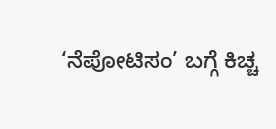‘ನೆಪೋಟಿಸಂ’ ಬಗ್ಗೆ ಕಿಚ್ಚ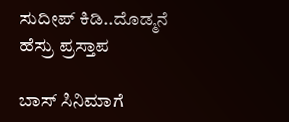ಸುದೀಪ್ ಕಿಡಿ..ದೊಡ್ಮನೆ ಹೆಸ್ರು ಪ್ರಸ್ತಾಪ

ಬಾಸ್‌ ಸಿನಿಮಾಗೆ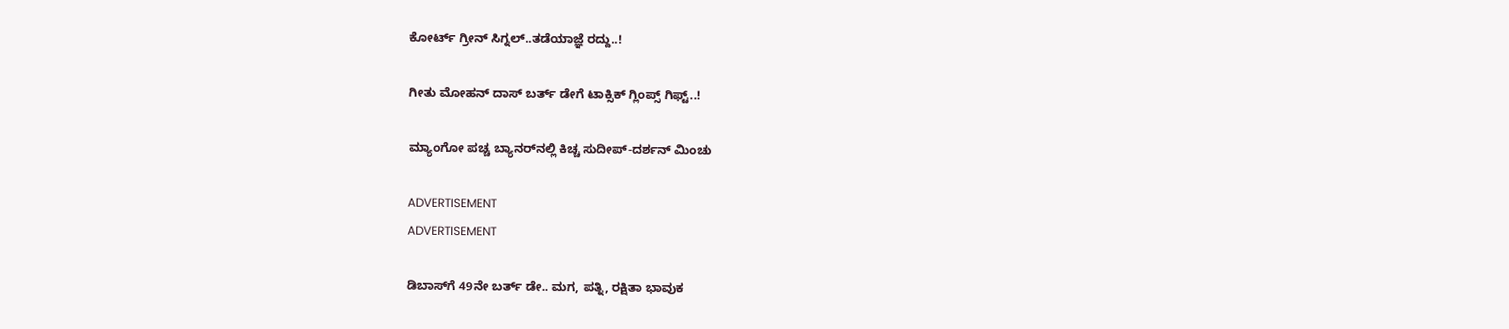ಕೋರ್ಟ್ ಗ್ರೀನ್ ಸಿಗ್ನಲ್..ತಡೆಯಾಜ್ಞೆ ರದ್ದು..!

ಗೀತು ಮೋಹನ್ ದಾಸ್ ಬರ್ತ್ ಡೇಗೆ ಟಾಕ್ಸಿಕ್ ಗ್ಲಿಂಪ್ಸ್ ಗಿಫ್ಟ್..!

ಮ್ಯಾಂಗೋ ಪಚ್ಚ ಬ್ಯಾನರ್‌‌ನಲ್ಲಿ ಕಿಚ್ಚ ಸುದೀಪ್-ದರ್ಶನ್ ಮಿಂಚು

ADVERTISEMENT
ADVERTISEMENT

ಡಿಬಾಸ್‌ಗೆ 49ನೇ ಬರ್ತ್ ಡೇ.. ಮಗ, ಪತ್ನಿ, ರಕ್ಷಿತಾ ಭಾವುಕ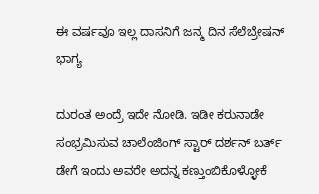ಈ ವರ್ಷವೂ ಇಲ್ಲ ದಾಸನಿಗೆ ಜನ್ಮ ದಿನ ಸೆಲೆಬ್ರೇಷನ್ ಭಾಗ್ಯ

ದುರಂತ ಅಂದ್ರೆ ಇದೇ ನೋಡಿ. ಇಡೀ ಕರುನಾಡೇ ಸಂಭ್ರಮಿಸುವ ಚಾಲೆಂಜಿಂಗ್ ಸ್ಟಾರ್ ದರ್ಶನ್ ಬರ್ತ್ ಡೇಗೆ ಇಂದು ಅವರೇ ಅದನ್ನ ಕಣ್ತುಂಬಿಕೊಳ್ಳೋಕೆ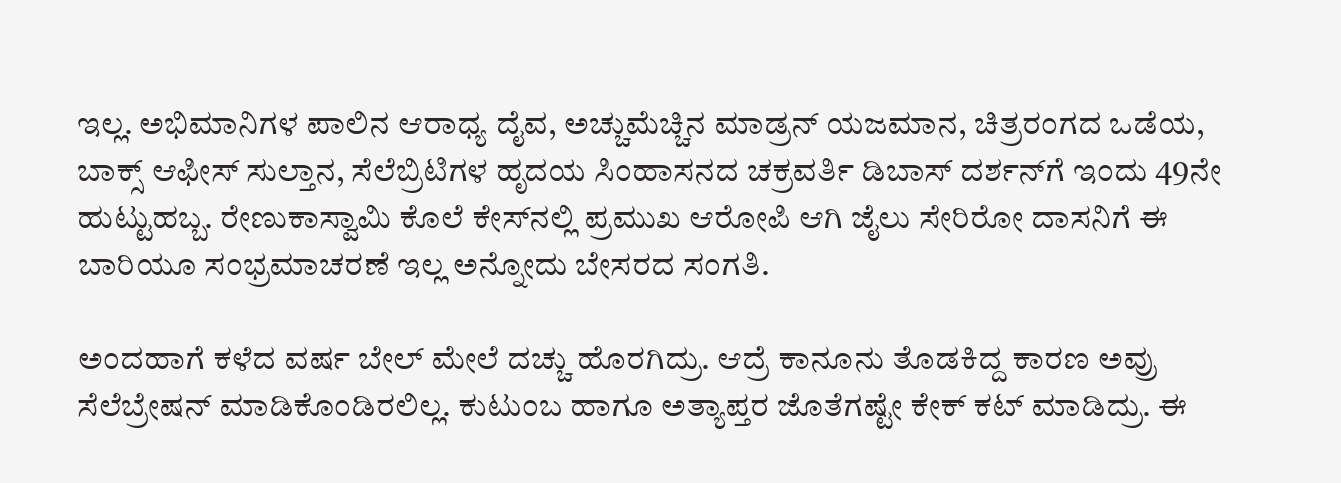ಇಲ್ಲ. ಅಭಿಮಾನಿಗಳ ಪಾಲಿನ ಆರಾಧ್ಯ ದೈವ, ಅಚ್ಚುಮೆಚ್ಚಿನ ಮಾಡ್ರನ್ ಯಜಮಾನ, ಚಿತ್ರರಂಗದ ಒಡೆಯ, ಬಾಕ್ಸ್ ಆಫೀಸ್ ಸುಲ್ತಾನ, ಸೆಲೆಬ್ರಿಟಿಗಳ ಹೃದಯ ಸಿಂಹಾಸನದ ಚಕ್ರವರ್ತಿ ಡಿಬಾಸ್ ದರ್ಶನ್‌ಗೆ ಇಂದು 49ನೇ ಹುಟ್ಟುಹಬ್ಬ. ರೇಣುಕಾಸ್ವಾಮಿ ಕೊಲೆ ಕೇಸ್‌‌ನಲ್ಲಿ ಪ್ರಮುಖ ಆರೋಪಿ ಆಗಿ ಜೈಲು ಸೇರಿರೋ ದಾಸನಿಗೆ ಈ ಬಾರಿಯೂ ಸಂಭ್ರಮಾಚರಣೆ ಇಲ್ಲ ಅನ್ನೋದು ಬೇಸರದ ಸಂಗತಿ.

ಅಂದಹಾಗೆ ಕಳೆದ ವರ್ಷ ಬೇಲ್ ಮೇಲೆ ದಚ್ಚು ಹೊರಗಿದ್ರು. ಆದ್ರೆ ಕಾನೂನು ತೊಡಕಿದ್ದ ಕಾರಣ ಅವ್ರು ಸೆಲೆಬ್ರೇಷನ್ ಮಾಡಿಕೊಂಡಿರಲಿಲ್ಲ. ಕುಟುಂಬ ಹಾಗೂ ಅತ್ಯಾಪ್ತರ ಜೊತೆಗಷ್ಟೇ ಕೇಕ್ ಕಟ್ ಮಾಡಿದ್ರು. ಈ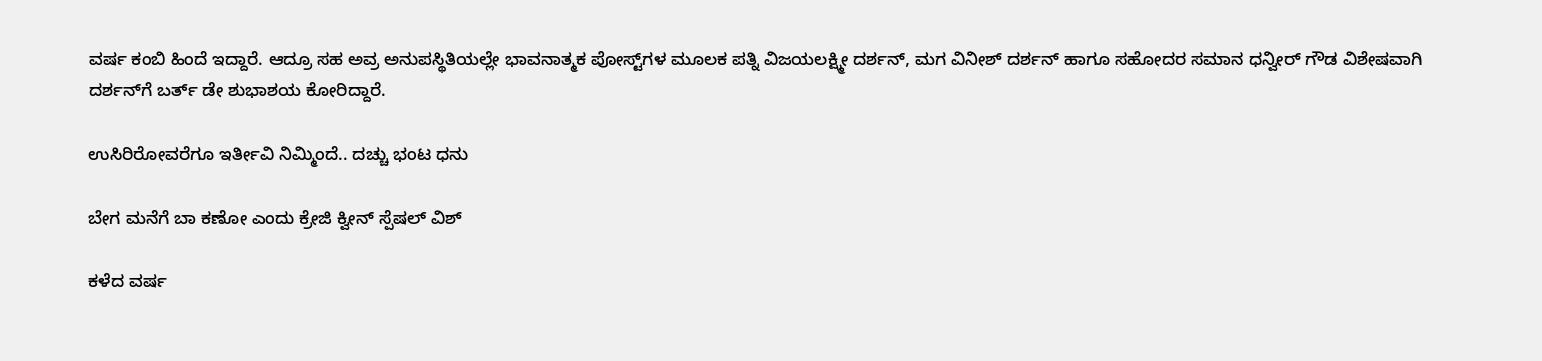ವರ್ಷ ಕಂಬಿ ಹಿಂದೆ ಇದ್ದಾರೆ. ಆದ್ರೂ ಸಹ ಅವ್ರ ಅನುಪಸ್ಥಿತಿಯಲ್ಲೇ ಭಾವನಾತ್ಮಕ ಪೋಸ್ಟ್‌ಗಳ ಮೂಲಕ ಪತ್ನಿ ವಿಜಯಲಕ್ಷ್ಮೀ ದರ್ಶನ್, ಮಗ ವಿನೀಶ್ ದರ್ಶನ್ ಹಾಗೂ ಸಹೋದರ ಸಮಾನ ಧನ್ವೀರ್ ಗೌಡ ವಿಶೇಷವಾಗಿ ದರ್ಶನ್‌ಗೆ ಬರ್ತ್ ಡೇ ಶುಭಾಶಯ ಕೋರಿದ್ದಾರೆ.

ಉಸಿರಿರೋವರೆಗೂ ಇರ್ತೀವಿ ನಿಮ್ಮಿಂದೆ.. ದಚ್ಚು ಭಂಟ ಧನು

ಬೇಗ ಮನೆಗೆ ಬಾ ಕಣೋ ಎಂದು ಕ್ರೇಜಿ ಕ್ವೀನ್ ಸ್ಪೆಷಲ್ ವಿಶ್

ಕಳೆದ ವರ್ಷ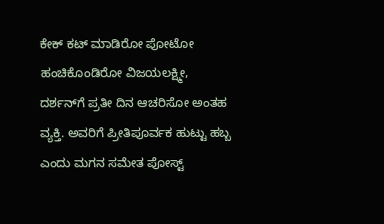ಕೇಕ್ ಕಟ್ ಮಾಡಿರೋ ಪೋಟೋ ಹಂಚಿಕೊಂಡಿರೋ ವಿಜಯಲಕ್ಷ್ಮೀ, ದರ್ಶನ್‌ಗೆ ಪ್ರತೀ ದಿನ ಆಚರಿಸೋ ಅಂತಹ ವ್ಯಕ್ತಿ. ಅವರಿಗೆ ಪ್ರೀತಿಪೂರ್ವಕ ಹುಟ್ಟು ಹಬ್ಬ ಎಂದು ಮಗನ ಸಮೇತ ಪೋಸ್ಟ್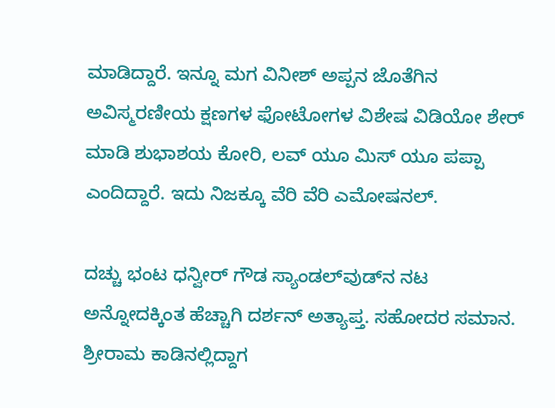ಮಾಡಿದ್ದಾರೆ. ಇನ್ನೂ ಮಗ ವಿನೀಶ್ ಅಪ್ಪನ ಜೊತೆಗಿನ ಅವಿಸ್ಮರಣೀಯ ಕ್ಷಣಗಳ ಫೋಟೋಗಳ ವಿಶೇಷ ವಿಡಿಯೋ ಶೇರ್ ಮಾಡಿ ಶುಭಾಶಯ ಕೋರಿ, ಲವ್ ಯೂ ಮಿಸ್ ಯೂ ಪಪ್ಪಾ ಎಂದಿದ್ದಾರೆ. ಇದು ನಿಜಕ್ಕೂ ವೆರಿ ವೆರಿ ಎಮೋಷನಲ್.

ದಚ್ಚು ಭಂಟ ಧನ್ವೀರ್ ಗೌಡ ಸ್ಯಾಂಡಲ್‌‌ವುಡ್‌ನ ನಟ ಅನ್ನೋದಕ್ಕಿಂತ ಹೆಚ್ಚಾಗಿ ದರ್ಶನ್ ಅತ್ಯಾಪ್ತ. ಸಹೋದರ ಸಮಾನ. ಶ್ರೀರಾಮ ಕಾಡಿನಲ್ಲಿದ್ದಾಗ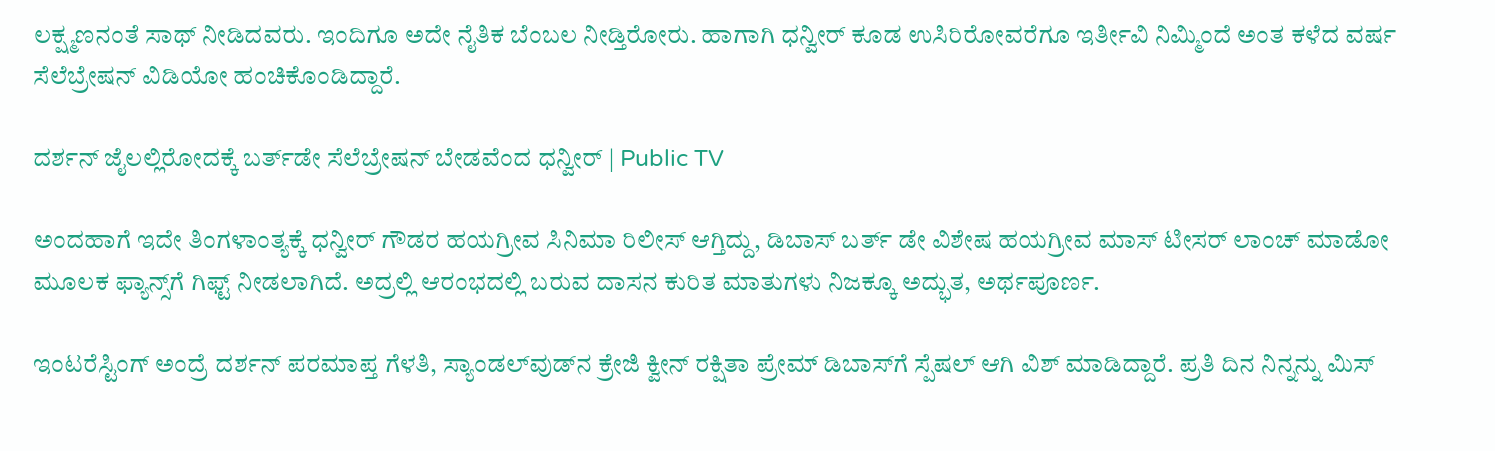ಲಕ್ಷ್ಮಣನಂತೆ ಸಾಥ್ ನೀಡಿದವರು. ಇಂದಿಗೂ ಅದೇ ನೈತಿಕ ಬೆಂಬಲ ನೀಡ್ತಿರೋರು. ಹಾಗಾಗಿ ಧನ್ವೀರ್ ಕೂಡ ಉಸಿರಿರೋವರೆಗೂ ಇರ್ತೀವಿ ನಿಮ್ಮಿಂದೆ ಅಂತ ಕಳೆದ ವರ್ಷ ಸೆಲೆಬ್ರೇಷನ್ ವಿಡಿಯೋ ಹಂಚಿಕೊಂಡಿದ್ದಾರೆ.

ದರ್ಶನ್ ಜೈಲಲ್ಲಿರೋದಕ್ಕೆ ಬರ್ತ್‌ಡೇ ಸೆಲೆಬ್ರೇಷನ್ ಬೇಡವೆಂದ ಧನ್ವೀರ್ | Public TV

ಅಂದಹಾಗೆ ಇದೇ ತಿಂಗಳಾಂತ್ಯಕ್ಕೆ ಧನ್ವೀರ್ ಗೌಡರ ಹಯಗ್ರೀವ ಸಿನಿಮಾ ರಿಲೀಸ್ ಆಗ್ತಿದ್ದು, ಡಿಬಾಸ್ ಬರ್ತ್ ಡೇ ವಿಶೇಷ ಹಯಗ್ರೀವ ಮಾಸ್ ಟೀಸರ್ ಲಾಂಚ್ ಮಾಡೋ ಮೂಲಕ ಫ್ಯಾನ್ಸ್‌ಗೆ ಗಿಫ್ಟ್ ನೀಡಲಾಗಿದೆ. ಅದ್ರಲ್ಲಿ ಆರಂಭದಲ್ಲಿ ಬರುವ ದಾಸನ ಕುರಿತ ಮಾತುಗಳು ನಿಜಕ್ಕೂ ಅದ್ಭುತ, ಅರ್ಥಪೂರ್ಣ.

ಇಂಟರೆಸ್ಟಿಂಗ್ ಅಂದ್ರೆ ದರ್ಶನ್ ಪರಮಾಪ್ತ ಗೆಳತಿ, ಸ್ಯಾಂಡಲ್‌ವುಡ್‌ನ ಕ್ರೇಜಿ ಕ್ವೀನ್ ರಕ್ಷಿತಾ ಪ್ರೇಮ್ ಡಿಬಾಸ್‌ಗೆ ಸ್ಪೆಷಲ್ ಆಗಿ ವಿಶ್ ಮಾಡಿದ್ದಾರೆ. ಪ್ರತಿ ದಿನ ನಿನ್ನನ್ನು ಮಿಸ್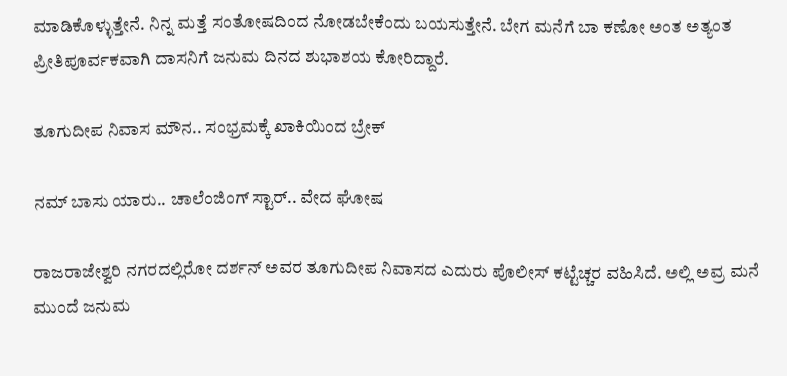ಮಾಡಿಕೊಳ್ಳುತ್ತೇನೆ. ನಿನ್ನ ಮತ್ತೆ ಸಂತೋಷದಿಂದ ನೋಡಬೇಕೆಂದು ಬಯಸುತ್ತೇನೆ. ಬೇಗ ಮನೆಗೆ ಬಾ ಕಣೋ ಅಂತ ಅತ್ಯಂತ ಪ್ರೀತಿಪೂರ್ವಕವಾಗಿ ದಾಸನಿಗೆ ಜನುಮ ದಿನದ ಶುಭಾಶಯ ಕೋರಿದ್ದಾರೆ.

ತೂಗುದೀಪ ನಿವಾಸ ಮೌನ.. ಸಂಭ್ರಮಕ್ಕೆ ಖಾಕಿಯಿಂದ ಬ್ರೇಕ್

ನಮ್ ಬಾಸು ಯಾರು.. ಚಾಲೆಂಜಿಂಗ್ ಸ್ಟಾರ್.. ವೇದ ಘೋಷ

ರಾಜರಾಜೇಶ್ವರಿ ನಗರದಲ್ಲಿರೋ ದರ್ಶನ್ ಅವರ ತೂಗುದೀಪ ನಿವಾಸದ ಎದುರು ಪೊಲೀಸ್ ಕಟ್ಟೆಚ್ಚರ ವಹಿಸಿದೆ. ಅಲ್ಲಿ ಅವ್ರ ಮನೆ ಮುಂದೆ ಜನುಮ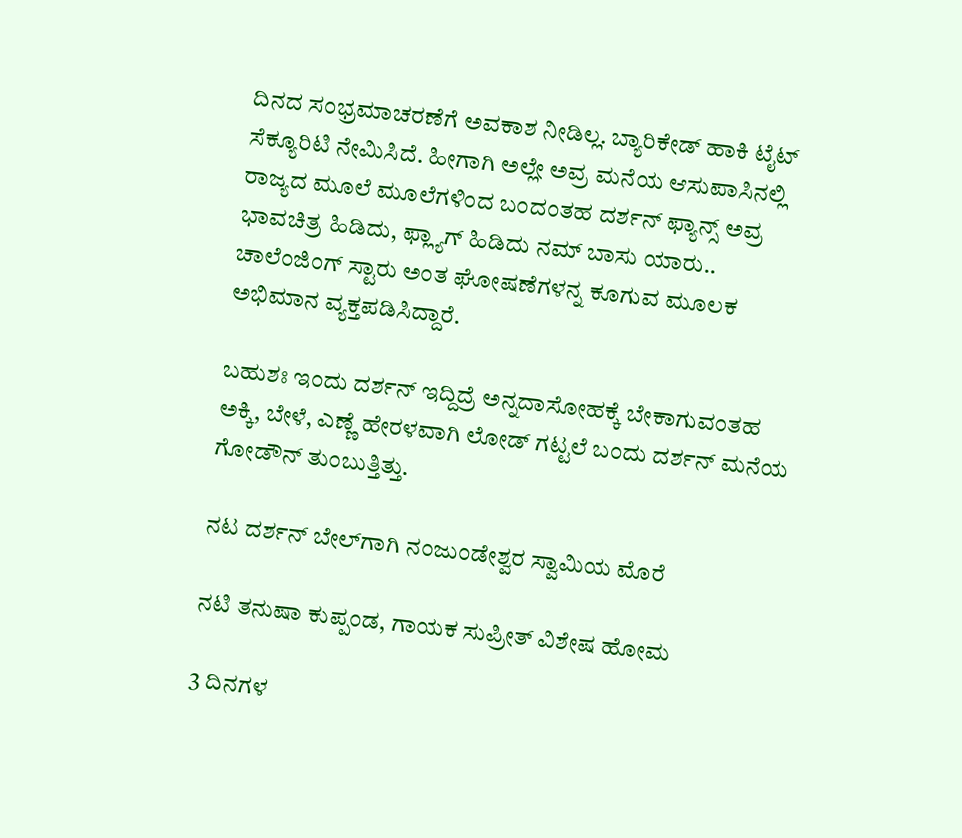ದಿನದ ಸಂಭ್ರಮಾಚರಣೆಗೆ ಅವಕಾಶ ನೀಡಿಲ್ಲ. ಬ್ಯಾರಿಕೇಡ್ ಹಾಕಿ ಟೈಟ್ ಸೆಕ್ಯೂರಿಟಿ ನೇಮಿಸಿದೆ. ಹೀಗಾಗಿ ಅಲ್ಲೇ ಅವ್ರ ಮನೆಯ ಆಸುಪಾಸಿನಲ್ಲಿ ರಾಜ್ಯದ ಮೂಲೆ ಮೂಲೆಗಳಿಂದ ಬಂದಂತಹ ದರ್ಶನ್ ಫ್ಯಾನ್ಸ್ ಅವ್ರ ಭಾವಚಿತ್ರ ಹಿಡಿದು, ಫ್ಲ್ಯಾಗ್ ಹಿಡಿದು ನಮ್ ಬಾಸು ಯಾರು.. ಚಾಲೆಂಜಿಂಗ್ ಸ್ಟಾರು ಅಂತ ಘೋಷಣೆಗಳನ್ನ ಕೂಗುವ ಮೂಲಕ ಅಭಿಮಾನ ವ್ಯಕ್ತಪಡಿಸಿದ್ದಾರೆ.

ಬಹುಶಃ ಇಂದು ದರ್ಶನ್ ಇದ್ದಿದ್ರೆ ಅನ್ನದಾಸೋಹಕ್ಕೆ ಬೇಕಾಗುವಂತಹ ಅಕ್ಕಿ, ಬೇಳೆ, ಎಣ್ಣೆ ಹೇರಳವಾಗಿ ಲೋಡ್ ಗಟ್ಟಲೆ ಬಂದು ದರ್ಶನ್ ಮನೆಯ ಗೋಡೌನ್ ತುಂಬುತ್ತಿತ್ತು.

ನಟ ದರ್ಶನ್ ಬೇಲ್‌ಗಾಗಿ ನಂಜುಂಡೇಶ್ವರ ಸ್ವಾಮಿಯ ಮೊರೆ

ನಟಿ ತನುಷಾ ಕುಪ್ಪಂಡ, ಗಾಯಕ ಸುಪ್ರೀತ್ ವಿಶೇಷ ಹೋಮ

3 ದಿನಗಳ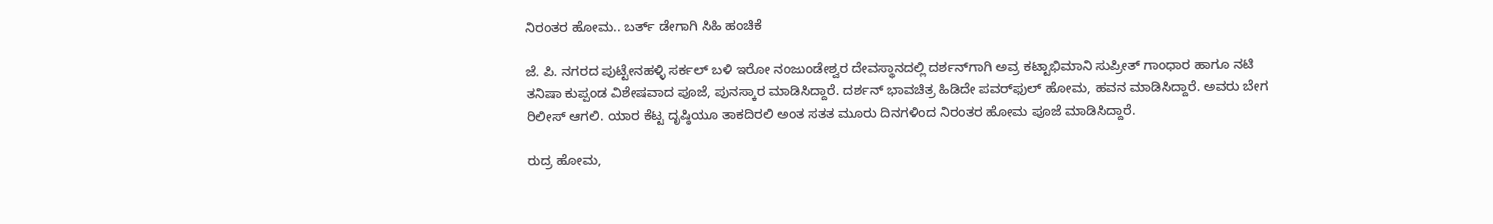ನಿರಂತರ ಹೋಮ.. ಬರ್ತ್ ಡೇಗಾಗಿ ಸಿಹಿ ಹಂಚಿಕೆ

ಜೆ. ಪಿ. ನಗರದ ಪುಟ್ಟೇನಹಳ್ಳಿ ಸರ್ಕಲ್ ಬಳಿ ಇರೋ ನಂಜುಂಡೇಶ್ವರ ದೇವಸ್ಥಾನದಲ್ಲಿ ದರ್ಶನ್‌ಗಾಗಿ ಅವ್ರ ಕಟ್ಟಾಭಿಮಾನಿ ಸುಪ್ರೀತ್ ಗಾಂಧಾರ ಹಾಗೂ ನಟಿ ತನಿಷಾ ಕುಪ್ಪಂಡ ವಿಶೇಷವಾದ ಪೂಜೆ, ಪುನಸ್ಕಾರ ಮಾಡಿಸಿದ್ದಾರೆ. ದರ್ಶನ್ ಭಾವಚಿತ್ರ ಹಿಡಿದೇ ಪವರ್‌ಫುಲ್ ಹೋಮ, ಹವನ ಮಾಡಿಸಿದ್ದಾರೆ. ಅವರು ಬೇಗ ರಿಲೀಸ್ ಆಗಲಿ. ಯಾರ ಕೆಟ್ಟ ದೃಷ್ಠಿಯೂ ತಾಕದಿರಲಿ ಅಂತ ಸತತ ಮೂರು ದಿನಗಳಿಂದ ನಿರಂತರ ಹೋಮ ಪೂಜೆ ಮಾಡಿಸಿದ್ದಾರೆ.

ರುದ್ರ ಹೋಮ,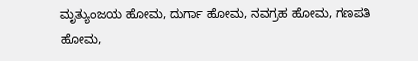ಮೃತ್ಯುಂಜಯ ಹೋಮ, ದುರ್ಗಾ ಹೋಮ, ನವಗ್ರಹ ಹೋಮ, ಗಣಪತಿ ಹೋಮ,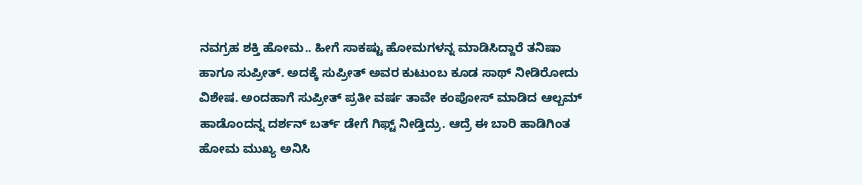ನವಗ್ರಹ ಶಕ್ತಿ ಹೋಮ.. ಹೀಗೆ ಸಾಕಷ್ಟು ಹೋಮಗಳನ್ನ ಮಾಡಿಸಿದ್ದಾರೆ ತನಿಷಾ ಹಾಗೂ ಸುಪ್ರೀತ್. ಅದಕ್ಕೆ ಸುಪ್ರೀತ್ ಅವರ ಕುಟುಂಬ ಕೂಡ ಸಾಥ್ ನೀಡಿರೋದು ವಿಶೇಷ. ಅಂದಹಾಗೆ ಸುಪ್ರೀತ್ ಪ್ರತೀ ವರ್ಷ ತಾವೇ ಕಂಪೋಸ್ ಮಾಡಿದ ಆಲ್ಬಮ್ ಹಾಡೊಂದನ್ನ ದರ್ಶನ್ ಬರ್ತ್ ಡೇಗೆ ಗಿಫ್ಟ್ ನೀಡ್ತಿದ್ರು. ಆದ್ರೆ ಈ ಬಾರಿ ಹಾಡಿಗಿಂತ ಹೋಮ ಮುಖ್ಯ ಅನಿಸಿ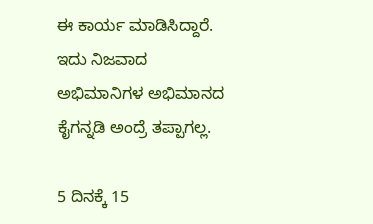ಈ ಕಾರ್ಯ ಮಾಡಿಸಿದ್ದಾರೆ. ಇದು ನಿಜವಾದ ಅಭಿಮಾನಿಗಳ ಅಭಿಮಾನದ ಕೈಗನ್ನಡಿ ಅಂದ್ರೆ ತಪ್ಪಾಗಲ್ಲ.

5 ದಿನಕ್ಕೆ 15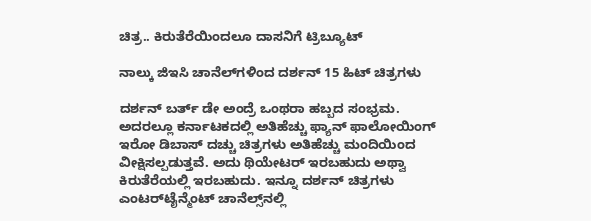ಚಿತ್ರ.. ಕಿರುತೆರೆಯಿಂದಲೂ ದಾಸನಿಗೆ ಟ್ರಿಬ್ಯೂಟ್

ನಾಲ್ಕು ಜಿಇಸಿ ಚಾನೆಲ್‌‌ಗಳಿಂದ ದರ್ಶನ್ 15 ಹಿಟ್ ಚಿತ್ರಗಳು

ದರ್ಶನ್ ಬರ್ತ್ ಡೇ ಅಂದ್ರೆ ಒಂಥರಾ ಹಬ್ಬದ ಸಂಭ್ರಮ. ಅದರಲ್ಲೂ ಕರ್ನಾಟಕದಲ್ಲಿ ಅತಿಹೆಚ್ಚು ಫ್ಯಾನ್ ಫಾಲೋಯಿಂಗ್ ಇರೋ ಡಿಬಾಸ್‌ ದಚ್ಚು ಚಿತ್ರಗಳು ಅತಿಹೆಚ್ಚು ಮಂದಿಯಿಂದ ವೀಕ್ಷಿಸಲ್ಪಡುತ್ತವೆ. ಅದು ಥಿಯೇಟರ್ ಇರಬಹುದು ಅಥ್ವಾ ಕಿರುತೆರೆಯಲ್ಲಿ ಇರಬಹುದು. ಇನ್ನೂ ದರ್ಶನ್ ಚಿತ್ರಗಳು ಎಂಟರ್‌ಟೈನ್ಮೆಂಟ್ ಚಾನೆಲ್ಸ್‌‌ನಲ್ಲಿ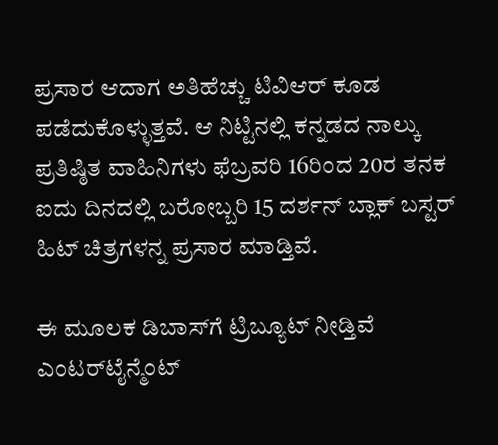ಪ್ರಸಾರ ಆದಾಗ ಅತಿಹೆಚ್ಚು ಟಿವಿಆರ್ ಕೂಡ ಪಡೆದುಕೊಳ್ಳುತ್ತವೆ. ಆ ನಿಟ್ಟಿನಲ್ಲಿ ಕನ್ನಡದ ನಾಲ್ಕು ಪ್ರತಿಷ್ಠಿತ ವಾಹಿನಿಗಳು ಫೆಬ್ರವರಿ 16ರಿಂದ 20ರ ತನಕ ಐದು ದಿನದಲ್ಲಿ ಬರೋಬ್ಬರಿ 15 ದರ್ಶನ್ ಬ್ಲಾಕ್ ಬಸ್ಟರ್ ಹಿಟ್ ಚಿತ್ರಗಳನ್ನ ಪ್ರಸಾರ ಮಾಡ್ತಿವೆ.

ಈ ಮೂಲಕ ಡಿಬಾಸ್‌ಗೆ ಟ್ರಿಬ್ಯೂಟ್ ನೀಡ್ತಿವೆ ಎಂಟರ್‌ಟೈನ್ಮೆಂಟ್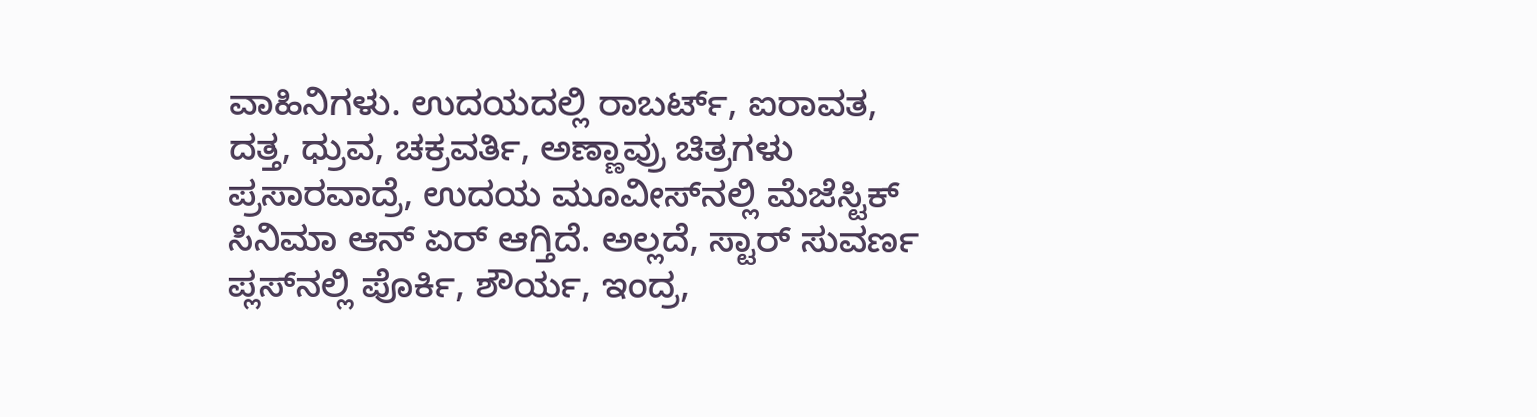ವಾಹಿನಿಗಳು. ಉದಯದಲ್ಲಿ ರಾಬರ್ಟ್‌, ಐರಾವತ, ದತ್ತ, ಧ್ರುವ, ಚಕ್ರವರ್ತಿ, ಅಣ್ಣಾವ್ರು ಚಿತ್ರಗಳು ಪ್ರಸಾರವಾದ್ರೆ, ಉದಯ ಮೂವೀಸ್‌‌ನಲ್ಲಿ ಮೆಜೆಸ್ಟಿಕ್ ಸಿನಿಮಾ ಆನ್ ಏರ್ ಆಗ್ತಿದೆ. ಅಲ್ಲದೆ, ಸ್ಟಾರ್ ಸುವರ್ಣ ಪ್ಲಸ್‌‌ನಲ್ಲಿ ಪೊರ್ಕಿ, ಶೌರ್ಯ, ಇಂದ್ರ,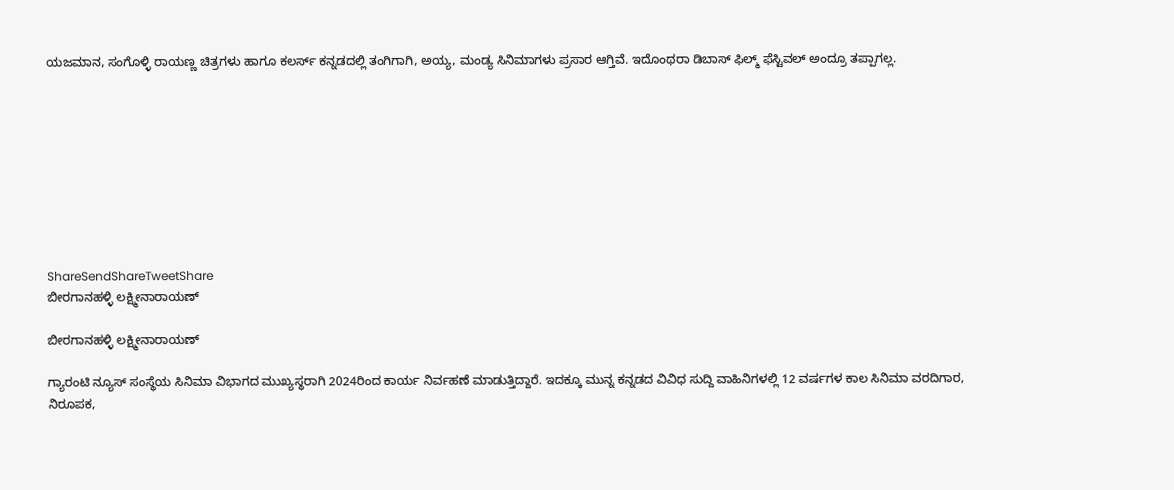ಯಜಮಾನ, ಸಂಗೊಳ್ಳಿ ರಾಯಣ್ಣ ಚಿತ್ರಗಳು ಹಾಗೂ ಕಲರ್ಸ್ ಕನ್ನಡದಲ್ಲಿ ತಂಗಿಗಾಗಿ, ಅಯ್ಯ, ಮಂಡ್ಯ ಸಿನಿಮಾಗಳು ಪ್ರಸಾರ ಆಗ್ತಿವೆ. ಇದೊಂಥರಾ ಡಿಬಾಸ್ ಫಿಲ್ಮ್ ಫೆಸ್ಟಿವಲ್ ಅಂದ್ರೂ ತಪ್ಪಾಗಲ್ಲ.









ShareSendShareTweetShare
ಬೀರಗಾನಹಳ್ಳಿ ಲಕ್ಷ್ಮೀನಾರಾಯಣ್

ಬೀರಗಾನಹಳ್ಳಿ ಲಕ್ಷ್ಮೀನಾರಾಯಣ್

ಗ್ಯಾರಂಟಿ ನ್ಯೂಸ್ ಸಂಸ್ಥೆಯ ಸಿನಿಮಾ ವಿಭಾಗದ ಮುಖ್ಯಸ್ಥರಾಗಿ 2024ರಿಂದ ಕಾರ್ಯ ನಿರ್ವಹಣೆ ಮಾಡುತ್ತಿದ್ದಾರೆ. ಇದಕ್ಕೂ ಮುನ್ನ ಕನ್ನಡದ ವಿವಿಧ ಸುದ್ದಿ ವಾಹಿನಿಗಳಲ್ಲಿ 12 ವರ್ಷಗಳ ಕಾಲ ಸಿನಿಮಾ ವರದಿಗಾರ, ನಿರೂಪಕ,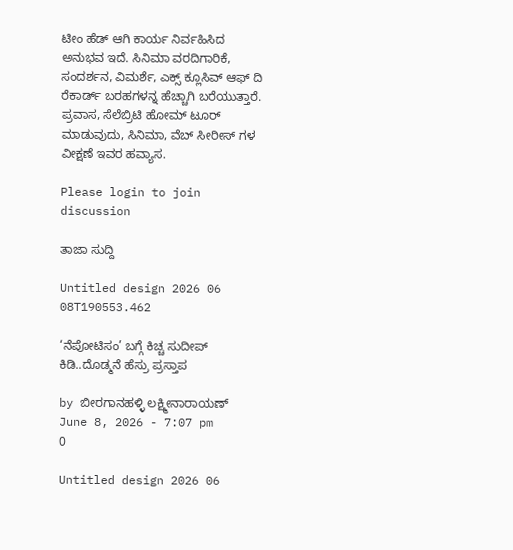ಟೀಂ ಹೆಡ್ ಆಗಿ ಕಾರ್ಯ ನಿರ್ವಹಿಸಿದ ಅನುಭವ ಇದೆ. ಸಿನಿಮಾ ವರದಿಗಾರಿಕೆ, ಸಂದರ್ಶನ, ವಿಮರ್ಶೆ, ಎಕ್ಸ್ ಕ್ಲೂಸಿವ್ ಆಫ್ ದಿ ರೆಕಾರ್ಡ್ ಬರಹಗಳನ್ನ ಹೆಚ್ಚಾಗಿ ಬರೆಯುತ್ತಾರೆ. ಪ್ರವಾಸ, ಸೆಲೆಬ್ರಿಟಿ ಹೋಮ್ ಟೂರ್ ಮಾಡುವುದು, ಸಿನಿಮಾ, ವೆಬ್ ಸೀರೀಸ್ ಗಳ ವೀಕ್ಷಣೆ ಇವರ ಹವ್ಯಾಸ.

Please login to join discussion

ತಾಜಾ ಸುದ್ದಿ

Untitled design 2026 06 08T190553.462

‘ನೆಪೋಟಿಸಂ’ ಬಗ್ಗೆ ಕಿಚ್ಚ ಸುದೀಪ್ ಕಿಡಿ..ದೊಡ್ಮನೆ ಹೆಸ್ರು ಪ್ರಸ್ತಾಪ

by ಬೀರಗಾನಹಳ್ಳಿ ಲಕ್ಷ್ಮೀನಾರಾಯಣ್
June 8, 2026 - 7:07 pm
0

Untitled design 2026 06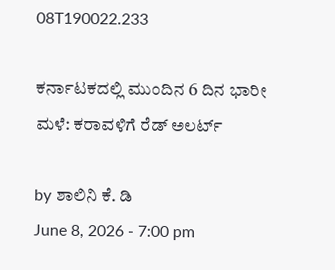08T190022.233

ಕರ್ನಾಟಕದಲ್ಲಿ ಮುಂದಿನ 6 ದಿನ ಭಾರೀ ಮಳೆ: ಕರಾವಳಿಗೆ ರೆಡ್ ಅಲರ್ಟ್

by ಶಾಲಿನಿ ಕೆ. ಡಿ
June 8, 2026 - 7:00 pm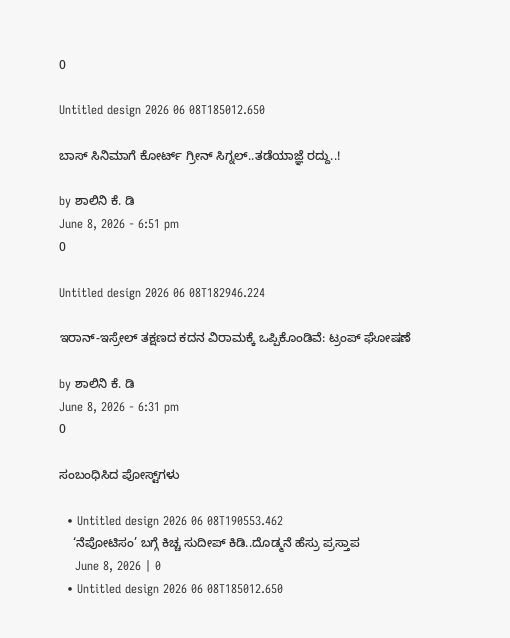0

Untitled design 2026 06 08T185012.650

ಬಾಸ್‌ ಸಿನಿಮಾಗೆ ಕೋರ್ಟ್ ಗ್ರೀನ್ ಸಿಗ್ನಲ್..ತಡೆಯಾಜ್ಞೆ ರದ್ದು..!

by ಶಾಲಿನಿ ಕೆ. ಡಿ
June 8, 2026 - 6:51 pm
0

Untitled design 2026 06 08T182946.224

ಇರಾನ್-ಇಸ್ರೇಲ್ ತಕ್ಷಣದ ಕದನ ವಿರಾಮಕ್ಕೆ ಒಪ್ಪಿಕೊಂಡಿವೆ: ಟ್ರಂಪ್ ಘೋಷಣೆ

by ಶಾಲಿನಿ ಕೆ. ಡಿ
June 8, 2026 - 6:31 pm
0

ಸಂಬಂಧಿಸಿದ ಪೋಸ್ಟ್‌ಗಳು

  • Untitled design 2026 06 08T190553.462
    ‘ನೆಪೋಟಿಸಂ’ ಬಗ್ಗೆ ಕಿಚ್ಚ ಸುದೀಪ್ ಕಿಡಿ..ದೊಡ್ಮನೆ ಹೆಸ್ರು ಪ್ರಸ್ತಾಪ
    June 8, 2026 | 0
  • Untitled design 2026 06 08T185012.650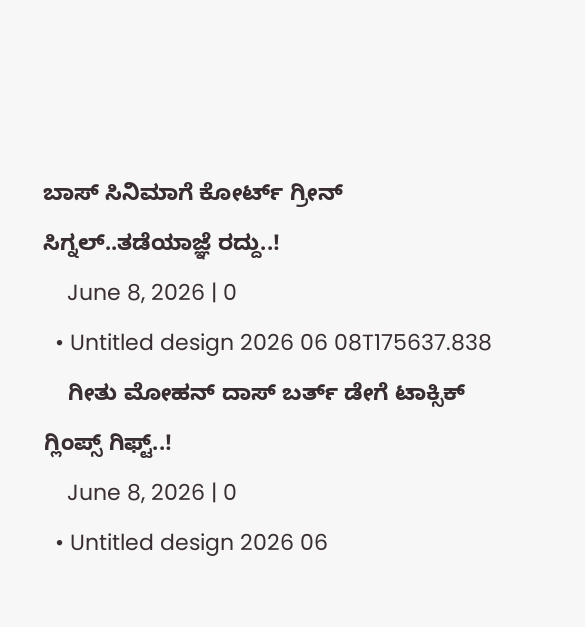ಬಾಸ್‌ ಸಿನಿಮಾಗೆ ಕೋರ್ಟ್ ಗ್ರೀನ್ ಸಿಗ್ನಲ್..ತಡೆಯಾಜ್ಞೆ ರದ್ದು..!
    June 8, 2026 | 0
  • Untitled design 2026 06 08T175637.838
    ಗೀತು ಮೋಹನ್ ದಾಸ್ ಬರ್ತ್ ಡೇಗೆ ಟಾಕ್ಸಿಕ್ ಗ್ಲಿಂಪ್ಸ್ ಗಿಫ್ಟ್..!
    June 8, 2026 | 0
  • Untitled design 2026 06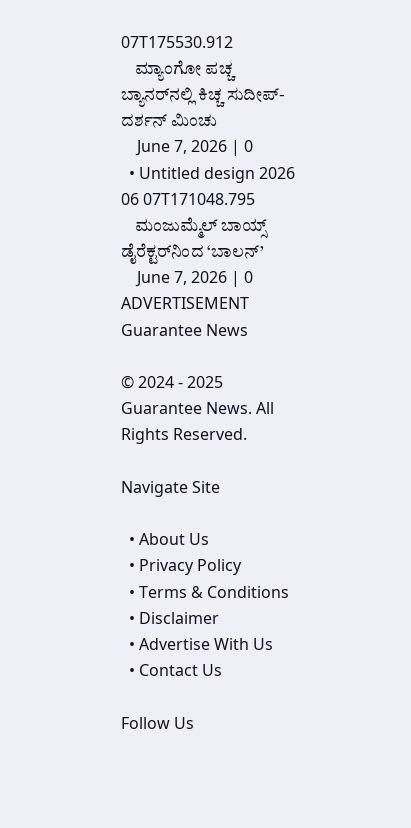07T175530.912
    ಮ್ಯಾಂಗೋ ಪಚ್ಚ ಬ್ಯಾನರ್‌‌ನಲ್ಲಿ ಕಿಚ್ಚ ಸುದೀಪ್-ದರ್ಶನ್ ಮಿಂಚು
    June 7, 2026 | 0
  • Untitled design 2026 06 07T171048.795
    ಮಂಜುಮ್ಮೆಲ್ ಬಾಯ್ಸ್ ಡೈರೆಕ್ಟರ್‌‌ನಿಂದ ‘ಬಾಲನ್’
    June 7, 2026 | 0
ADVERTISEMENT
Guarantee News

© 2024 - 2025 Guarantee News. All Rights Reserved.

Navigate Site

  • About Us
  • Privacy Policy
  • Terms & Conditions
  • Disclaimer
  • Advertise With Us
  • Contact Us

Follow Us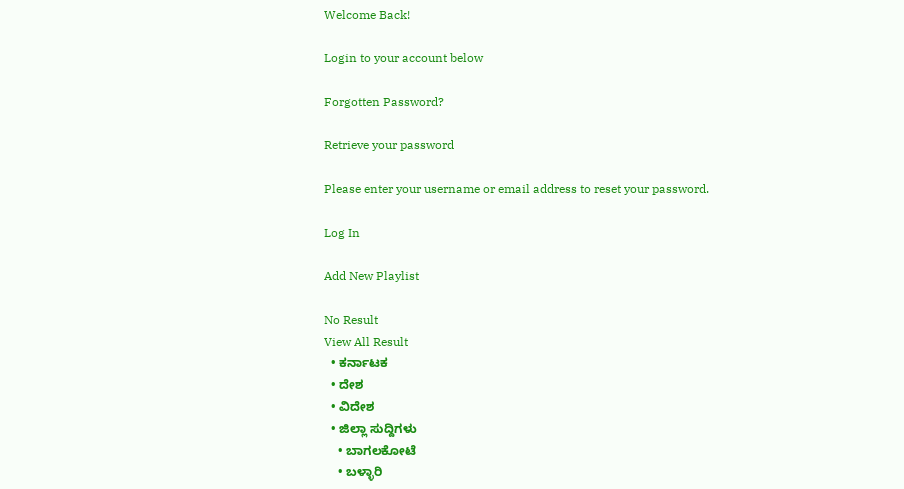Welcome Back!

Login to your account below

Forgotten Password?

Retrieve your password

Please enter your username or email address to reset your password.

Log In

Add New Playlist

No Result
View All Result
  • ಕರ್ನಾಟಕ
  • ದೇಶ
  • ವಿದೇಶ
  • ಜಿಲ್ಲಾ ಸುದ್ದಿಗಳು
    • ಬಾಗಲಕೋಟೆ
    • ಬಳ್ಳಾರಿ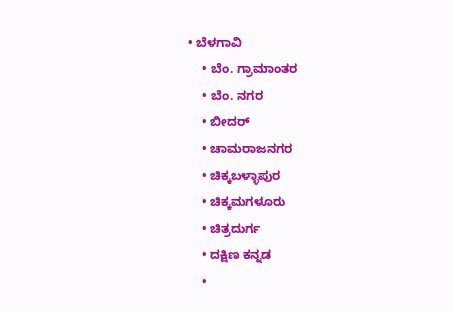• ಬೆಳಗಾವಿ
    • ಬೆಂ. ಗ್ರಾಮಾಂತರ
    • ಬೆಂ. ನಗರ
    • ಬೀದರ್
    • ಚಾಮರಾಜನಗರ
    • ಚಿಕ್ಕಬಳ್ಳಾಪುರ
    • ಚಿಕ್ಕಮಗಳೂರು
    • ಚಿತ್ರದುರ್ಗ
    • ದಕ್ಷಿಣ ಕನ್ನಡ
    •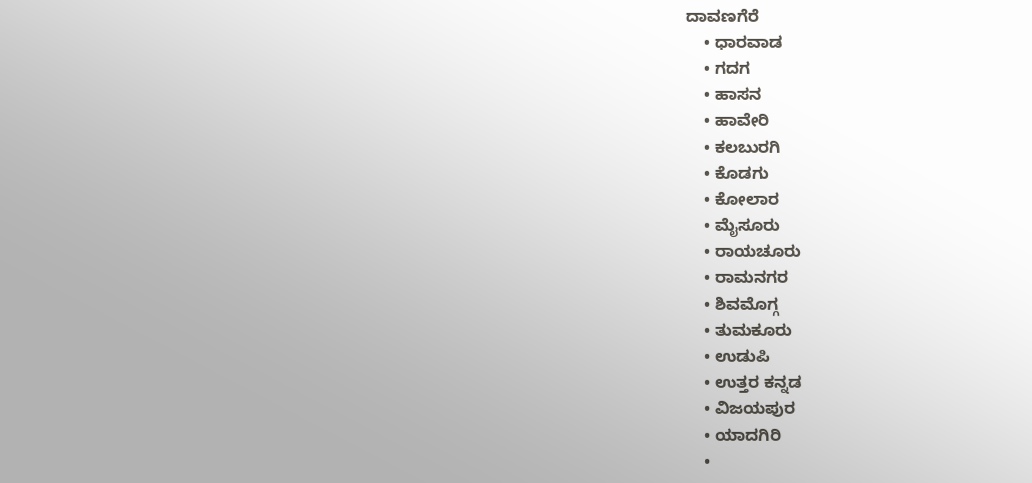ದಾವಣಗೆರೆ
    • ಧಾರವಾಡ
    • ಗದಗ
    • ಹಾಸನ
    • ಹಾವೇರಿ
    • ಕಲಬುರಗಿ
    • ಕೊಡಗು
    • ಕೋಲಾರ
    • ಮೈಸೂರು
    • ರಾಯಚೂರು
    • ರಾಮನಗರ
    • ಶಿವಮೊಗ್ಗ
    • ತುಮಕೂರು
    • ಉಡುಪಿ
    • ಉತ್ತರ ಕನ್ನಡ
    • ವಿಜಯಪುರ
    • ಯಾದಗಿರಿ
    •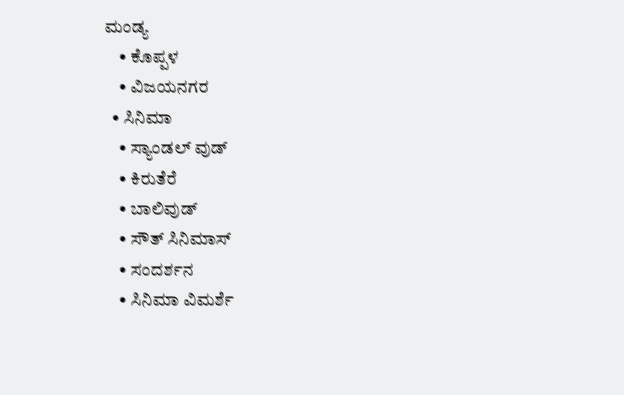ಮಂಡ್ಯ
    • ಕೊಪ್ಪಳ
    • ವಿಜಯನಗರ
  • ಸಿನಿಮಾ
    • ಸ್ಯಾಂಡಲ್ ವುಡ್
    • ಕಿರುತೆರೆ
    • ಬಾಲಿವುಡ್
    • ಸೌತ್ ಸಿನಿಮಾಸ್
    • ಸಂದರ್ಶನ
    • ಸಿನಿಮಾ ವಿಮರ್ಶೆ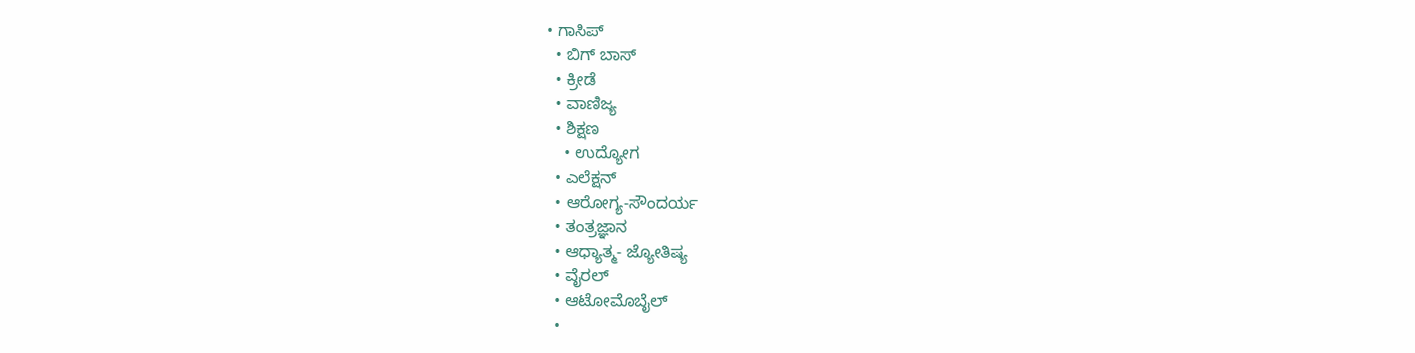• ಗಾಸಿಪ್
  • ಬಿಗ್ ಬಾಸ್
  • ಕ್ರೀಡೆ
  • ವಾಣಿಜ್ಯ
  • ಶಿಕ್ಷಣ
    • ಉದ್ಯೋಗ
  • ಎಲೆಕ್ಷನ್
  • ಆರೋಗ್ಯ-ಸೌಂದರ್ಯ
  • ತಂತ್ರಜ್ಞಾನ
  • ಆಧ್ಯಾತ್ಮ- ಜ್ಯೋತಿಷ್ಯ
  • ವೈರಲ್
  • ಆಟೋಮೊಬೈಲ್
  •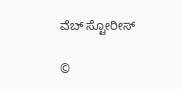ವೆಬ್ ಸ್ಟೋರೀಸ್

©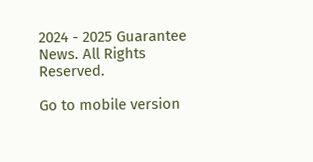2024 - 2025 Guarantee News. All Rights Reserved.

Go to mobile version